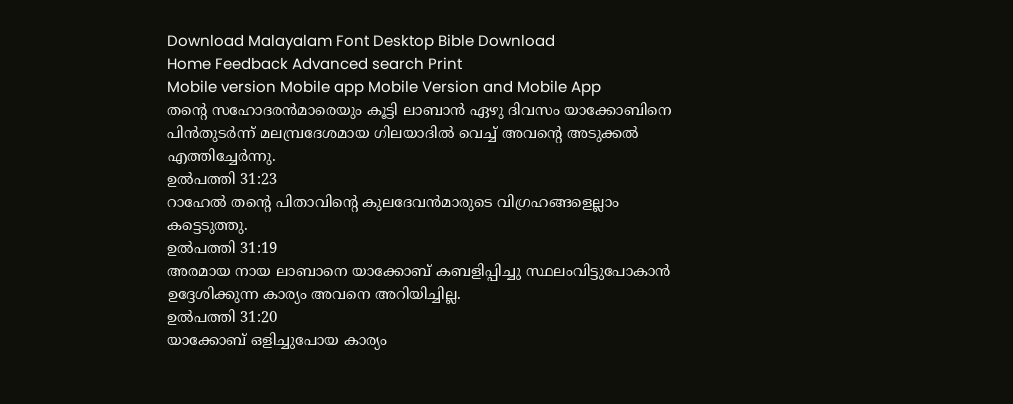Download Malayalam Font Desktop Bible Download
Home Feedback Advanced search Print
Mobile version Mobile app Mobile Version and Mobile App
തന്‍റെ സഹോദരന്‍മാരെയും കൂട്ടി ലാബാന്‍ ഏഴു ദിവസം യാക്കോബിനെ പിന്‍തുടര്‍ന്ന് മലമ്പ്രദേശമായ ഗിലയാദില്‍ വെച്ച് അവന്‍റെ അടുക്കല്‍ എത്തിച്ചേര്‍ന്നു.
ഉല്‍പത്തി 31:23
റാഹേല്‍ തന്‍റെ പിതാവിന്‍റെ കുലദേവന്‍മാരുടെ വിഗ്രഹങ്ങളെല്ലാം കട്ടെടുത്തു.
ഉല്‍പത്തി 31:19
അരമായ നായ ലാബാനെ യാക്കോബ് കബളിപ്പിച്ചു സ്ഥലംവിട്ടുപോകാന്‍ ഉദ്ദേശിക്കുന്ന കാര്യം അവനെ അറിയിച്ചില്ല.
ഉല്‍പത്തി 31:20
യാക്കോബ് ഒളിച്ചുപോയ കാര്യം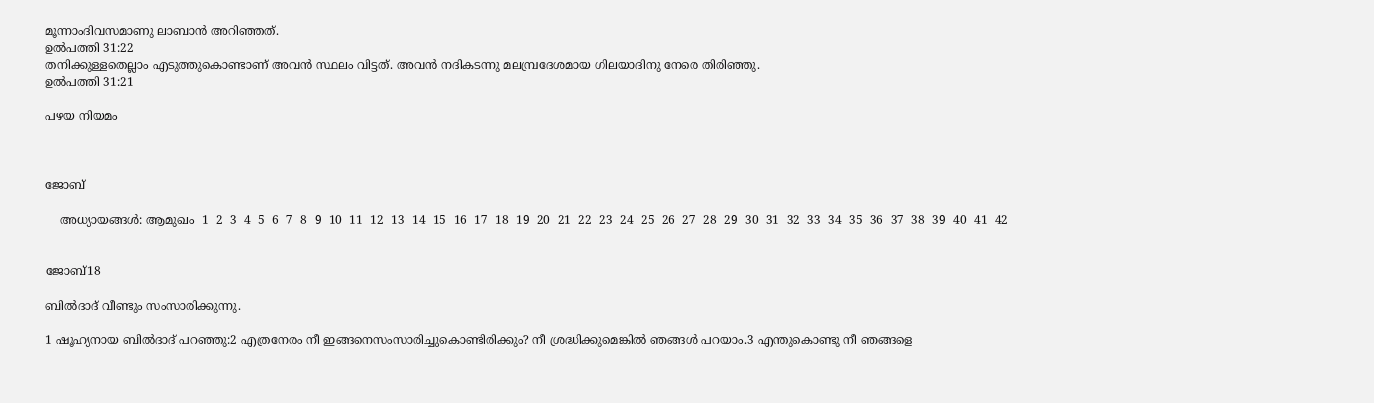മൂന്നാംദിവസമാണു ലാബാന്‍ അറിഞ്ഞത്.
ഉല്‍പത്തി 31:22
തനിക്കുള്ളതെല്ലാം എടുത്തുകൊണ്ടാണ് അവന്‍ സ്ഥലം വിട്ടത്. അവന്‍ നദികടന്നു മലമ്പ്രദേശമായ ഗിലയാദിനു നേരെ തിരിഞ്ഞു.
ഉല്‍പത്തി 31:21

പഴയ നിയമം



ജോബ്

    അധ്യായങ്ങള്‍: ആമുഖം  1  2  3  4  5  6  7  8  9  10  11  12  13  14  15  16  17  18  19  20  21  22  23  24  25  26  27  28  29  30  31  32  33  34  35  36  37  38  39  40  41  42


ജോബ്18

ബില്‍ദാദ് വീണ്ടും സംസാരിക്കുന്നു.

1 ഷൂഹ്യനായ ബില്‍ദാദ് പറഞ്ഞു:2 എത്രനേരം നീ ഇങ്ങനെസംസാരിച്ചുകൊണ്ടിരിക്കും? നീ ശ്രദ്ധിക്കുമെങ്കില്‍ ഞങ്ങള്‍ പറയാം.3 എന്തുകൊണ്ടു നീ ഞങ്ങളെ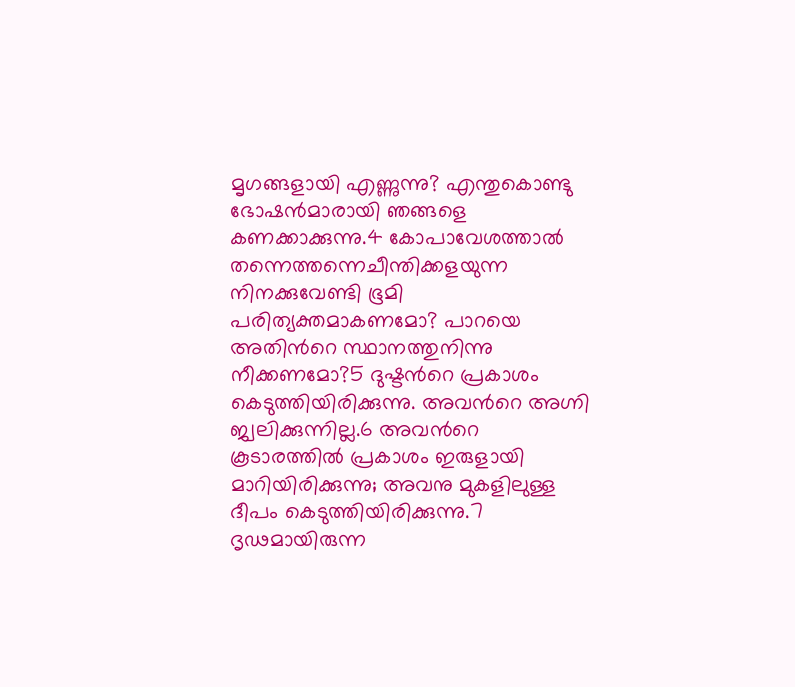മൃഗങ്ങളായി എണ്ണുന്നു? എന്തുകൊണ്ടു ഭോഷന്‍മാരായി ഞങ്ങളെ കണക്കാക്കുന്നു.4 കോപാവേശത്താല്‍ തന്നെത്തന്നെചീന്തിക്കളയുന്ന നിനക്കുവേണ്ടി ഭൂമി പരിത്യക്തമാകണമോ? പാറയെ അതിന്‍റെ സ്ഥാനത്തുനിന്നു നീക്കണമോ?5 ദുഷ്ടന്‍റെ പ്രകാശം കെടുത്തിയിരിക്കുന്നു. അവന്‍റെ അഗ്നി ജ്വലിക്കുന്നില്ല.6 അവന്‍റെ കൂടാരത്തില്‍ പ്രകാശം ഇരുളായി മാറിയിരിക്കുന്നു; അവനു മുകളിലുള്ള ദീപം കെടുത്തിയിരിക്കുന്നു.7 ദൃഢമായിരുന്ന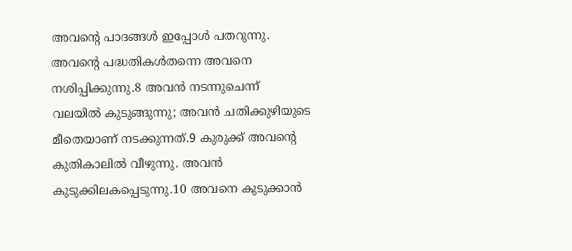അവന്‍റെ പാദങ്ങള്‍ ഇപ്പോള്‍ പതറുന്നു. അവന്‍റെ പദ്ധതികള്‍തന്നെ അവനെ നശിപ്പിക്കുന്നു.8 അവന്‍ നടന്നുചെന്ന് വലയില്‍ കുടുങ്ങുന്നു; അവന്‍ ചതിക്കുഴിയുടെ മീതെയാണ് നടക്കുന്നത്.9 കുരുക്ക് അവന്‍റെ കുതികാലില്‍ വീഴുന്നു. അവന്‍ കുടുക്കിലകപ്പെടുന്നു.10 അവനെ കുടുക്കാന്‍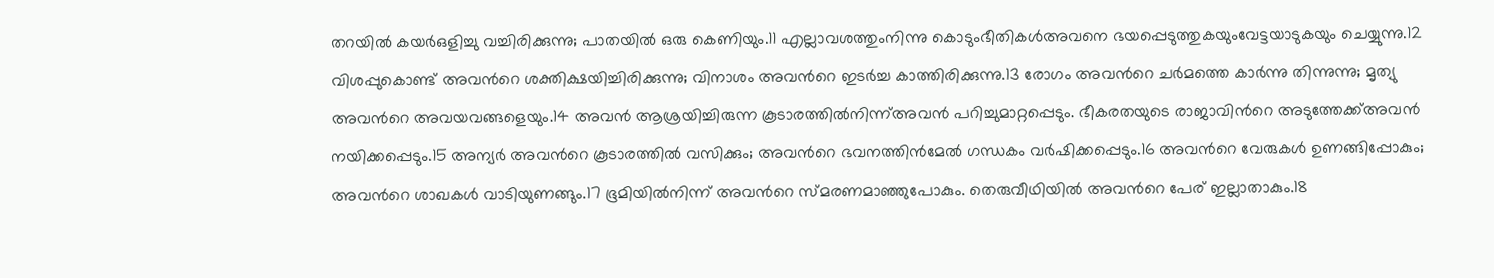തറയില്‍ കയര്‍ഒളിച്ചു വച്ചിരിക്കുന്നു; പാതയില്‍ ഒരു കെണിയും.11 എല്ലാവശത്തുംനിന്നു കൊടുംഭീതികള്‍അവനെ ഭയപ്പെടുത്തുകയുംവേട്ടയാടുകയും ചെയ്യുന്നു.12 വിശപ്പുകൊണ്ട് അവന്‍റെ ശക്തിക്ഷയിച്ചിരിക്കുന്നു; വിനാശം അവന്‍റെ ഇടര്‍ച്ച കാത്തിരിക്കുന്നു.13 രോഗം അവന്‍റെ ചര്‍മത്തെ കാര്‍ന്നു തിന്നുന്നു; മൃത്യു അവന്‍റെ അവയവങ്ങളെയും.14 അവന്‍ ആശ്രയിച്ചിരുന്ന കൂടാരത്തില്‍നിന്ന്അവന്‍ പറിച്ചുമാറ്റപ്പെടും. ഭീകരതയുടെ രാജാവിന്‍റെ അടുത്തേക്ക്അവന്‍ നയിക്കപ്പെടും.15 അന്യര്‍ അവന്‍റെ കൂടാരത്തില്‍ വസിക്കും; അവന്‍റെ ഭവനത്തിന്‍മേല്‍ ഗന്ധകം വര്‍ഷിക്കപ്പെടും.16 അവന്‍റെ വേരുകള്‍ ഉണങ്ങിപ്പോകും; അവന്‍റെ ശാഖകള്‍ വാടിയുണങ്ങും.17 ഭൂമിയില്‍നിന്ന് അവന്‍റെ സ്മരണമാഞ്ഞുപോകും. തെരുവീഥിയില്‍ അവന്‍റെ പേര് ഇല്ലാതാകും.18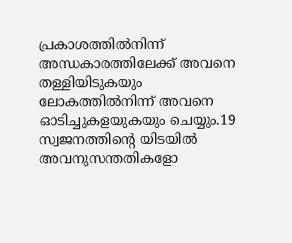പ്രകാശത്തില്‍നിന്ന് അന്ധകാരത്തിലേക്ക് അവനെ തള്ളിയിടുകയും ലോകത്തില്‍നിന്ന് അവനെ ഓടിച്ചുകളയുകയും ചെയ്യും.19 സ്വജനത്തിന്‍റെ യിടയില്‍ അവനുസന്തതികളോ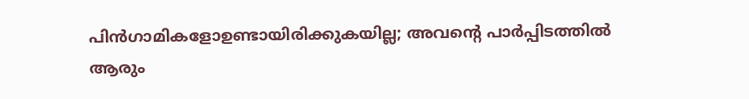പിന്‍ഗാമികളോഉണ്ടായിരിക്കുകയില്ല; അവന്‍റെ പാര്‍പ്പിടത്തില്‍ ആരും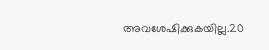അവശേഷിക്കുകയില്ല.20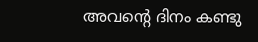അവന്‍റെ ദിനം കണ്ടു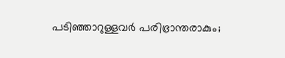പടിഞ്ഞാറുള്ളവര്‍ പരിഭ്രാന്തരാകും;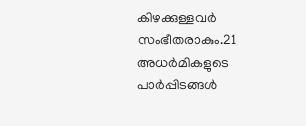കിഴക്കുള്ളവര്‍ സംഭീതരാകും.21 അധര്‍മികളുടെ പാര്‍പ്പിടങ്ങള്‍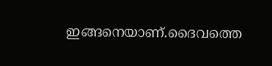ഇങ്ങനെയാണ്.ദൈവത്തെ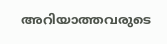അറിയാത്തവരുടെ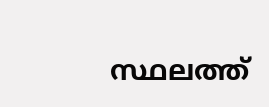സ്ഥലത്ത്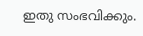ഇതു സംഭവിക്കും.